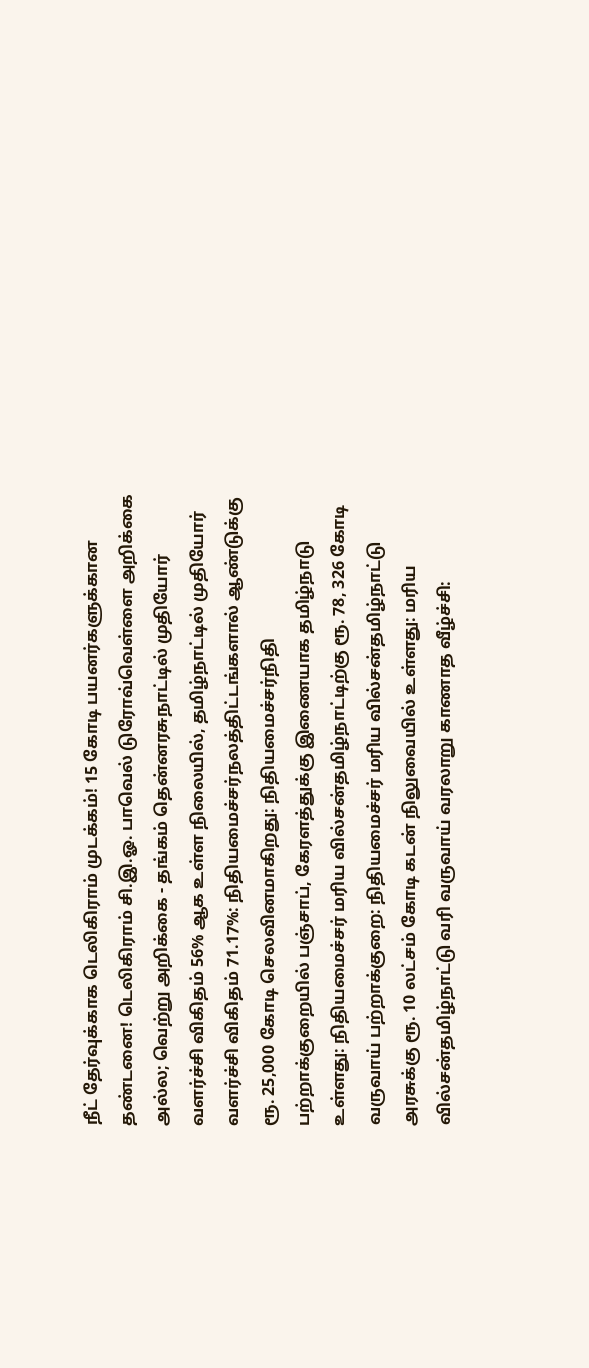நீட் தேர்வுக்காக டெலிகிராம் முடக்கம்! 15 கோடி பயனர்களுக்கான தண்டனை! டெலிகிராம் சி.இ.ஓ. பாவெல் டுரோவ்வெள்ளை அறிக்கை அல்ல; வெற்று அறிக்கை - தங்கம் தென்னரசுநாட்டில் முதியோர் வளர்ச்சி விகிதம் 56% ஆக உள்ள நிலையில், தமிழ்நாட்டில் முதியோர் வளர்ச்சி விகிதம் 71.17%: நிதியமைச்சர்நலத்திட்டங்களால் ஆண்டுக்கு ரூ. 25,000 கோடி செலவினமாகிறது: நிதியமைச்சர்நிதி பற்றாக்குறையில் பஞ்சாப், கேரளத்துக்கு இணையாக தமிழ்நாடு உள்ளது: நிதியமைச்சர் மரிய வில்சன்தமிழ்நாட்டிற்கு ரூ. 78, 326 கோடி வருவாய் பற்றாக்குறை: நிதியமைச்சர் மரிய வில்சன்தமிழ்நாட்டு அரசுக்கு ரூ. 10 லட்சம் கோடி கடன் நிலுவையில் உள்ளது: மரிய வில்சன்தமிழ்நாட்டு வரி வருவாய் வரலாறு காணாத வீழ்ச்சி: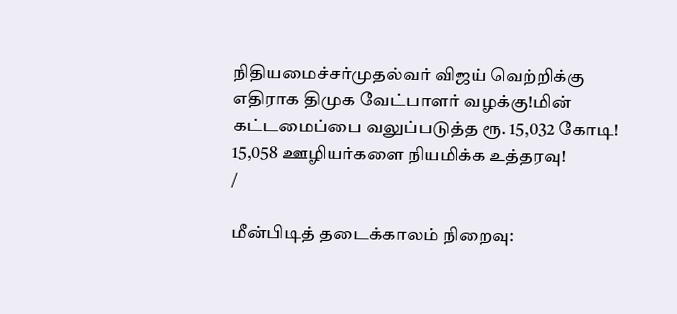நிதியமைச்சர்முதல்வர் விஜய் வெற்றிக்கு எதிராக திமுக வேட்பாளர் வழக்கு!மின் கட்டமைப்பை வலுப்படுத்த ரூ. 15,032 கோடி! 15,058 ஊழியர்களை நியமிக்க உத்தரவு!
/

மீன்பிடித் தடைக்காலம் நிறைவு: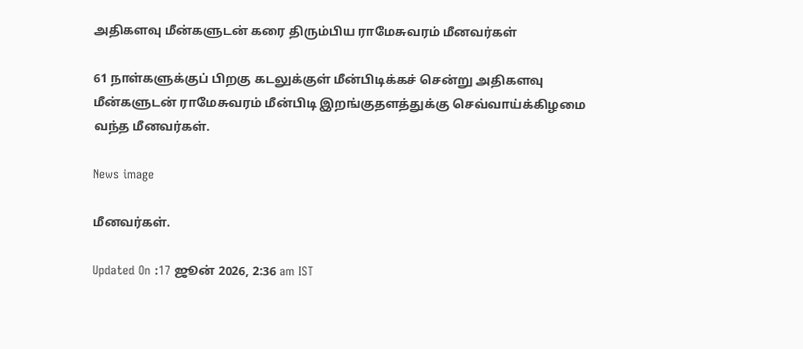அதிகளவு மீன்களுடன் கரை திரும்பிய ராமேசுவரம் மீனவர்கள்

61 நாள்களுக்குப் பிறகு கடலுக்குள் மீன்பிடிக்கச் சென்று அதிகளவு மீன்களுடன் ராமேசுவரம் மீன்பிடி இறங்குதளத்துக்கு செவ்வாய்க்கிழமை வந்த மீனவர்கள்.

News image

மீனவர்கள்.

Updated On :17 ஜூன் 2026, 2:36 am IST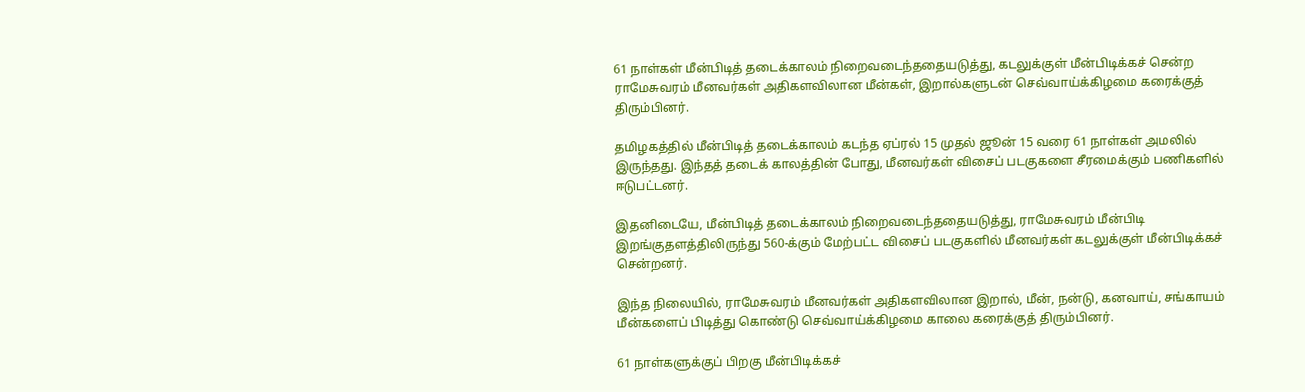61 நாள்கள் மீன்பிடித் தடைக்காலம் நிறைவடைந்ததையடுத்து, கடலுக்குள் மீன்பிடிக்கச் சென்ற ராமேசுவரம் மீனவர்கள் அதிகளவிலான மீன்கள், இறால்களுடன் செவ்வாய்க்கிழமை கரைக்குத் திரும்பினர்.

தமிழகத்தில் மீன்பிடித் தடைக்காலம் கடந்த ஏப்ரல் 15 முதல் ஜூன் 15 வரை 61 நாள்கள் அமலில் இருந்தது. இந்தத் தடைக் காலத்தின் போது, மீனவர்கள் விசைப் படகுகளை சீரமைக்கும் பணிகளில் ஈடுபட்டனர்.

இதனிடையே, மீன்பிடித் தடைக்காலம் நிறைவடைந்ததையடுத்து, ராமேசுவரம் மீன்பிடி இறங்குதளத்திலிருந்து 560-க்கும் மேற்பட்ட விசைப் படகுகளில் மீனவர்கள் கடலுக்குள் மீன்பிடிக்கச் சென்றனர்.

இந்த நிலையில், ராமேசுவரம் மீனவர்கள் அதிகளவிலான இறால், மீன், நன்டு, கனவாய், சங்காயம் மீன்களைப் பிடித்து கொண்டு செவ்வாய்க்கிழமை காலை கரைக்குத் திரும்பினர்.

61 நாள்களுக்குப் பிறகு மீன்பிடிக்கச்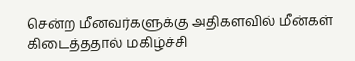சென்ற மீனவர்களுக்கு அதிகளவில் மீன்கள் கிடைத்ததால் மகிழ்ச்சி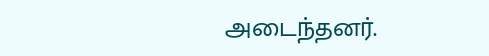அடைந்தனர்.